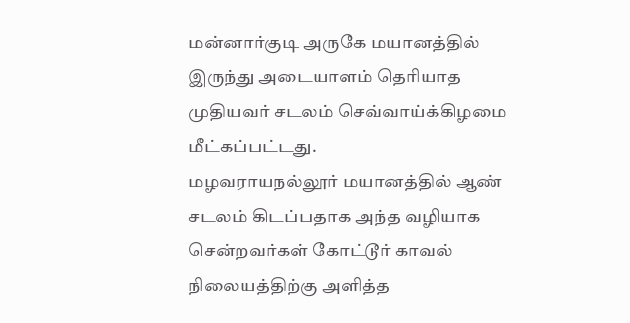மன்னார்குடி அருகே மயானத்தில் இருந்து அடையாளம் தெரியாத முதியவர் சடலம் செவ்வாய்க்கிழமை மீட்கப்பட்டது.
மழவராயநல்லூர் மயானத்தில் ஆண் சடலம் கிடப்பதாக அந்த வழியாக சென்றவர்கள் கோட்டூர் காவல் நிலையத்திற்கு அளித்த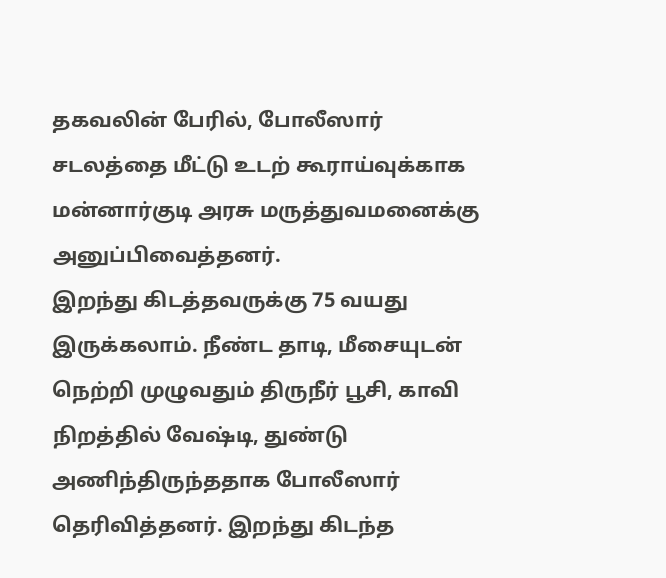தகவலின் பேரில், போலீஸார் சடலத்தை மீட்டு உடற் கூராய்வுக்காக மன்னார்குடி அரசு மருத்துவமனைக்கு அனுப்பிவைத்தனர்.
இறந்து கிடத்தவருக்கு 75 வயது இருக்கலாம். நீண்ட தாடி, மீசையுடன் நெற்றி முழுவதும் திருநீர் பூசி, காவி நிறத்தில் வேஷ்டி, துண்டு அணிந்திருந்ததாக போலீஸார் தெரிவித்தனர். இறந்து கிடந்த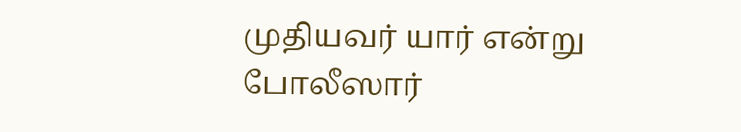முதியவர் யார் என்று போலீஸார்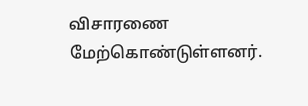விசாரணை மேற்கொண்டுள்ளனர்.